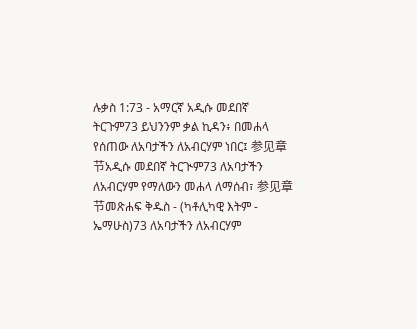ሉቃስ 1:73 - አማርኛ አዲሱ መደበኛ ትርጉም73 ይህንንም ቃል ኪዳን፥ በመሐላ የሰጠው ለአባታችን ለአብርሃም ነበር፤ 参见章节አዲሱ መደበኛ ትርጒም73 ለአባታችን ለአብርሃም የማለውን መሐላ ለማሰብ፣ 参见章节መጽሐፍ ቅዱስ - (ካቶሊካዊ እትም - ኤማሁስ)73 ለአባታችን ለአብርሃም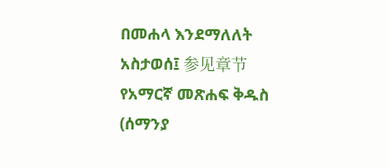በመሐላ እንደማለለት አስታወሰ፤ 参见章节የአማርኛ መጽሐፍ ቅዱስ (ሰማንያ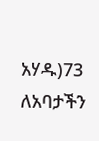አሃዱ)73 ለአባታችን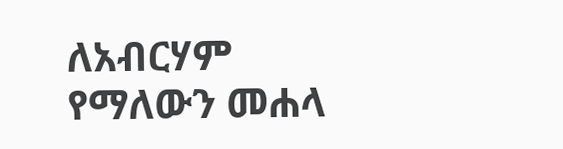ለአብርሃም የማለውን መሐላ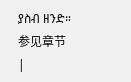ያስብ ዘንድ። 参见章节 |